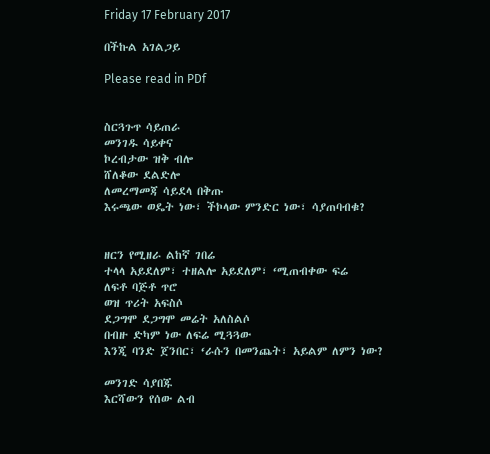Friday 17 February 2017

በችኩል አገልጋይ

Please read in PDf


ስርጓጉጥ ሳይጠራ
መንገዱ ሳይቀና
ኮረብታው ዝቅ ብሎ
ሸለቆው ደልድሎ
ለመረማመጃ ሳይደላ በቅጡ
እሩጫው ወዴት ነው፣ ችኮላው ምንድር ነው፣ ሳያጠባብቁ?


ዘርን የሚዘራ ልከኛ ገበሬ
ተላላ አይደለም፣ ተዘልሎ አይደለም፣ ‘ሚጠብቀው ፍሬ
ለፍቶ ባጅቶ ጥሮ
ወዝ ጥሪት አፍስሶ
ደጋግሞ ደጋግሞ መሬት አለስልሶ
በብዙ ድካም ነው ለፍሬ ሚጓጓው
እንጂ ባንድ ጀንበር፣ ‘ራሱን በመንጨት፣ አይልም ለምን ነው?

መንገድ ሳያበጁ
እርሻውን የሰው ልብ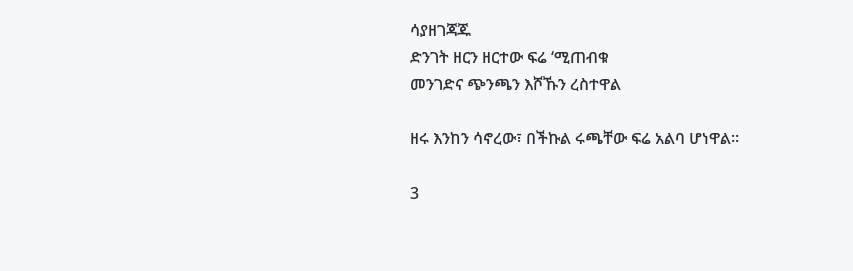ሳያዘገጃጁ
ድንገት ዘርን ዘርተው ፍሬ ‘ሚጠብቁ
መንገድና ጭንጫን እሾኹን ረስተዋል

ዘሩ እንከን ሳኖረው፣ በችኩል ሩጫቸው ፍሬ አልባ ሆነዋል፡፡

3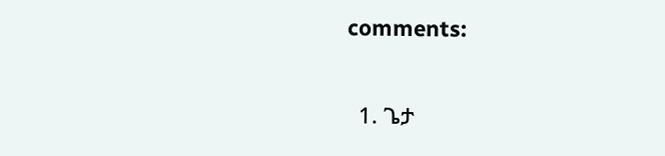comments:

  1. ጌታ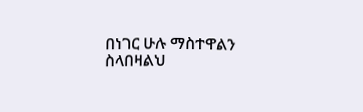በነገር ሁሉ ማስተዋልን ስላበዛልህ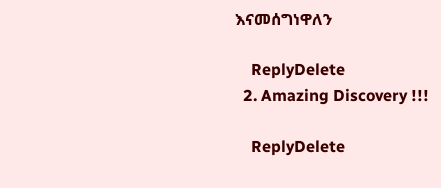እናመሰግነዋለን

    ReplyDelete
  2. Amazing Discovery !!!

    ReplyDelete